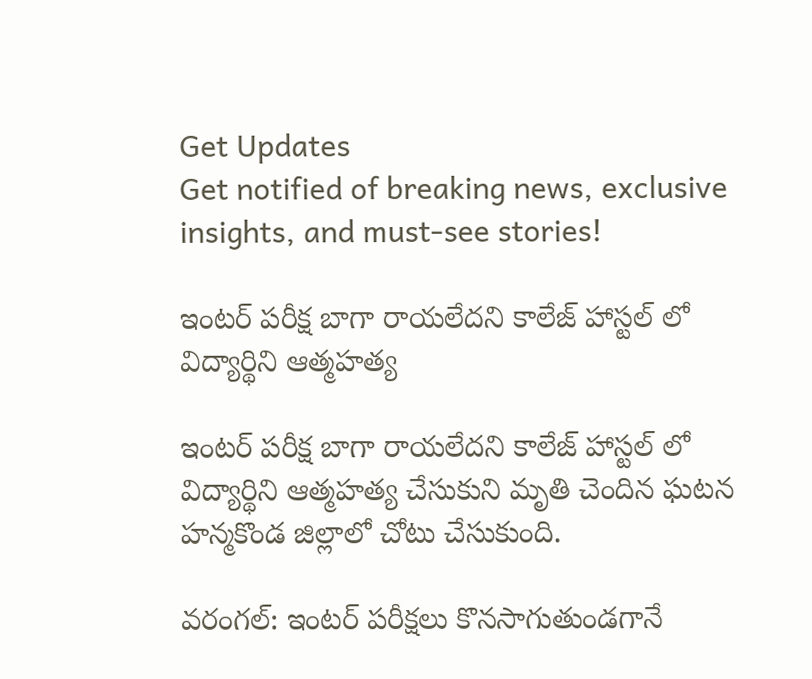Get Updates
Get notified of breaking news, exclusive insights, and must-see stories!

ఇంటర్ పరీక్ష బాగా రాయలేదని కాలేజ్ హాస్టల్ లో విద్యార్థిని ఆత్మహత్య

ఇంటర్ పరీక్ష బాగా రాయలేదని కాలేజ్ హాస్టల్ లో విద్యార్థిని ఆత్మహత్య చేసుకుని మృతి చెందిన ఘటన హన్మకొండ జిల్లాలో చోటు చేసుకుంది.

వరంగల్: ఇంటర్ పరీక్షలు కొనసాగుతుండగానే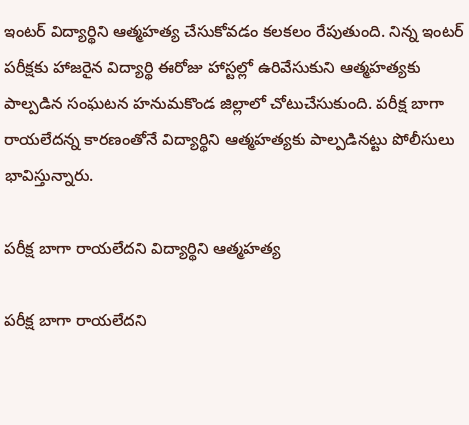ఇంటర్ విద్యార్థిని ఆత్మహత్య చేసుకోవడం కలకలం రేపుతుంది. నిన్న ఇంటర్ పరీక్షకు హాజరైన విద్యార్థి ఈరోజు హాస్టల్లో ఉరివేసుకుని ఆత్మహత్యకు పాల్పడిన సంఘటన హనుమకొండ జిల్లాలో చోటుచేసుకుంది. పరీక్ష బాగా రాయలేదన్న కారణంతోనే విద్యార్థిని ఆత్మహత్యకు పాల్పడినట్టు పోలీసులు భావిస్తున్నారు.

పరీక్ష బాగా రాయలేదని విద్యార్థిని ఆత్మహత్య

పరీక్ష బాగా రాయలేదని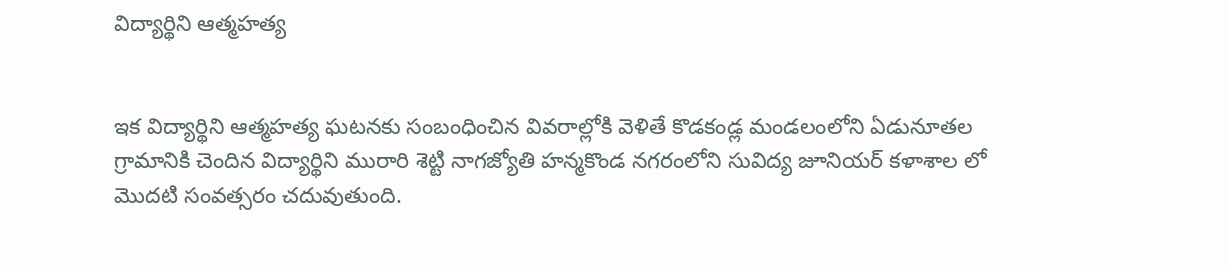విద్యార్థిని ఆత్మహత్య


ఇక విద్యార్థిని ఆత్మహత్య ఘటనకు సంబంధించిన వివరాల్లోకి వెళితే కొడకండ్ల మండలంలోని ఏడునూతల గ్రామానికి చెందిన విద్యార్థిని మురారి శెట్టి నాగజ్యోతి హన్మకొండ నగరంలోని సువిద్య జూనియర్ కళాశాల లో మొదటి సంవత్సరం చదువుతుంది.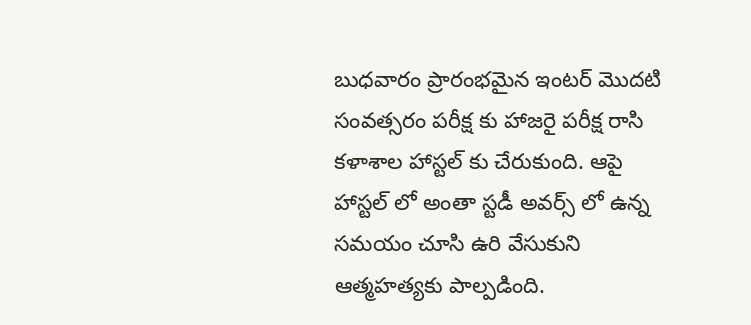బుధవారం ప్రారంభమైన ఇంటర్ మొదటి సంవత్సరం పరీక్ష కు హాజరై పరీక్ష రాసి కళాశాల హాస్టల్ కు చేరుకుంది. ఆపై హాస్టల్ లో అంతా స్టడీ అవర్స్ లో ఉన్న సమయం చూసి ఉరి వేసుకుని ఆత్మహత్యకు పాల్పడింది.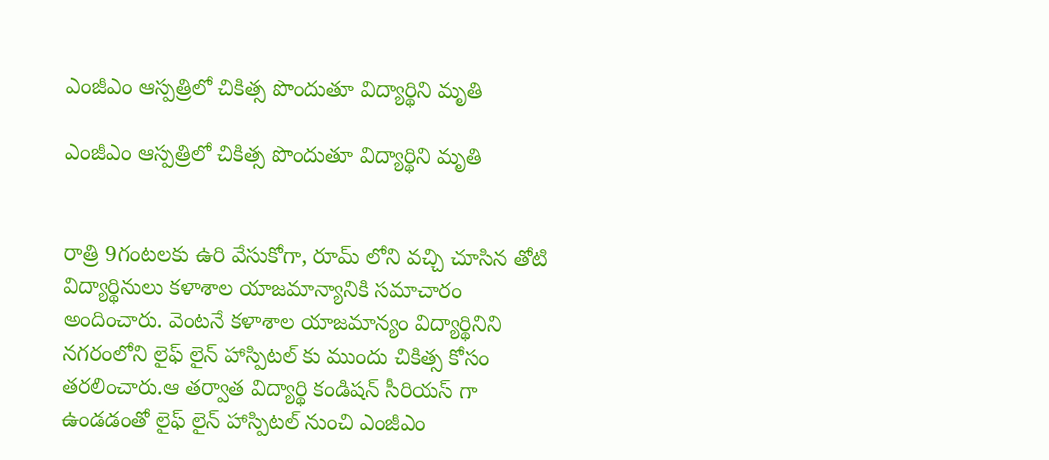ఎంజీఎం ఆస్పత్రిలో చికిత్స పొందుతూ విద్యార్థిని మృతి

ఎంజీఎం ఆస్పత్రిలో చికిత్స పొందుతూ విద్యార్థిని మృతి


రాత్రి 9గంటలకు ఉరి వేసుకోగా, రూమ్ లోని వచ్చి చూసిన తోటి విద్యార్థినులు కళాశాల యాజమాన్యానికి సమాచారం అందించారు. వెంటనే కళాశాల యాజమాన్యం విద్యార్థినిని నగరంలోని లైఫ్ లైన్ హాస్పిటల్ కు ముందు చికిత్స కోసం తరలించారు.ఆ తర్వాత విద్యార్థి కండిషన్ సీరియస్ గా ఉండడంతో లైఫ్ లైన్ హాస్పిటల్ నుంచి ఎంజీఎం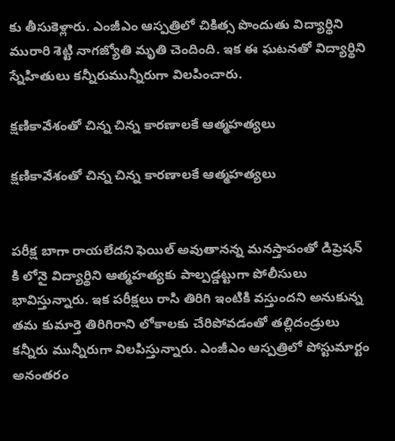కు తీసుకెళ్లారు. ఎంజీఎం ఆస్పత్రిలో చికిత్స పొందుతు విద్యార్థిని మురారి శెట్టి నాగజ్యోతి మృతి చెందింది. ఇక ఈ ఘటనతో విద్యార్థిని స్నేహితులు కన్నీరుమున్నీరుగా విలపించారు.

క్షణికావేశంతో చిన్న చిన్న కారణాలకే ఆత్మహత్యలు

క్షణికావేశంతో చిన్న చిన్న కారణాలకే ఆత్మహత్యలు


పరీక్ష బాగా రాయలేదని ఫెయిల్ అవుతానన్న మనస్తాపంతో డిప్రెషన్ కి లోనై విద్యార్థిని ఆత్మహత్యకు పాల్పడ్డట్టుగా పోలీసులు భావిస్తున్నారు. ఇక పరీక్షలు రాసి తిరిగి ఇంటికి వస్తుందని అనుకున్న తమ కుమార్తె తిరిగిరాని లోకాలకు చేరిపోవడంతో తల్లిదండ్రులు కన్నీరు మున్నీరుగా విలపిస్తున్నారు. ఎంజీఎం ఆస్పత్రిలో పోస్టుమార్టం అనంతరం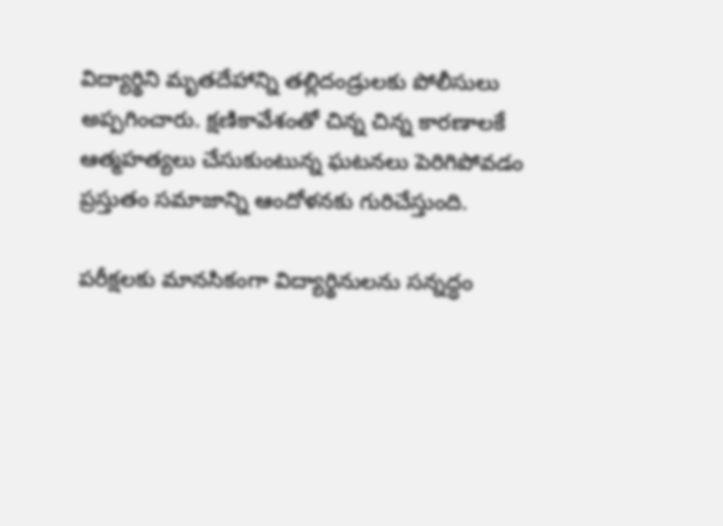విద్యార్థిని మృతదేహాన్ని తల్లిదండ్రులకు పోలీసులు అప్పగించారు. క్షణికావేశంతో చిన్న చిన్న కారణాలకే ఆత్మహత్యలు చేసుకుంటున్న ఘటనలు పెరిగిపోవడం ప్రస్తుతం సమాజాన్ని ఆందోళనకు గురిచేస్తుంది.

పరీక్షలకు మానసికంగా విద్యార్థినులను సన్నద్ధం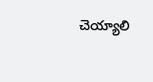చెయ్యాలి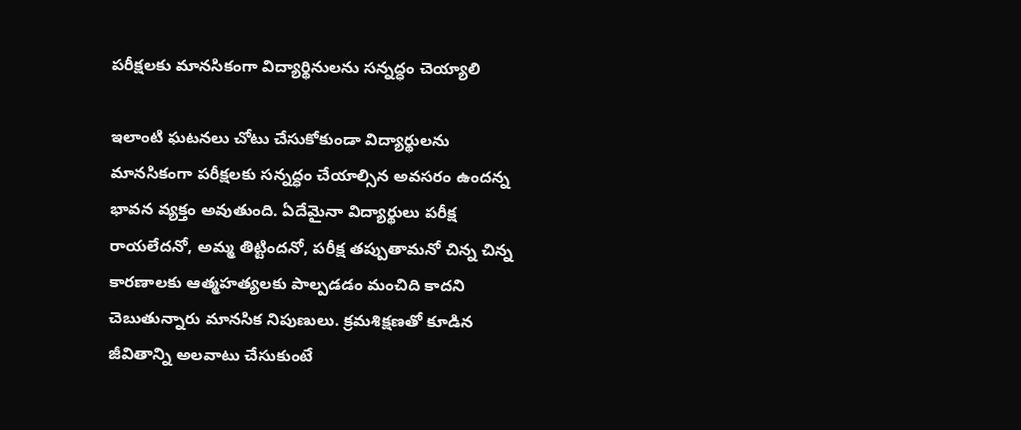పరీక్షలకు మానసికంగా విద్యార్థినులను సన్నద్ధం చెయ్యాలి

ఇలాంటి ఘటనలు చోటు చేసుకోకుండా విద్యార్థులను మానసికంగా పరీక్షలకు సన్నద్ధం చేయాల్సిన అవసరం ఉందన్న భావన వ్యక్తం అవుతుంది. ఏదేమైనా విద్యార్థులు పరీక్ష రాయలేదనో, అమ్మ తిట్టిందనో, పరీక్ష తప్పుతామనో చిన్న చిన్న కారణాలకు ఆత్మహత్యలకు పాల్పడడం మంచిది కాదని చెబుతున్నారు మానసిక నిపుణులు. క్రమశిక్షణతో కూడిన జీవితాన్ని అలవాటు చేసుకుంటే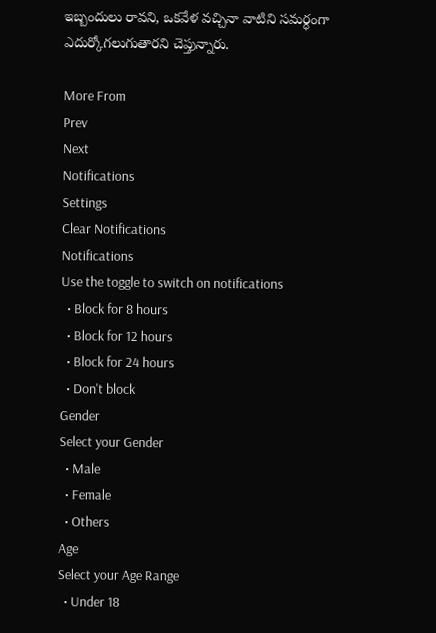ఇబ్బందులు రావని, ఒకవేళ వచ్చినా వాటిని సమర్ధంగా ఎదుర్కోగలుగుతారని చెప్తున్నారు.

More From
Prev
Next
Notifications
Settings
Clear Notifications
Notifications
Use the toggle to switch on notifications
  • Block for 8 hours
  • Block for 12 hours
  • Block for 24 hours
  • Don't block
Gender
Select your Gender
  • Male
  • Female
  • Others
Age
Select your Age Range
  • Under 18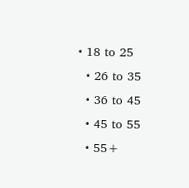• 18 to 25
  • 26 to 35
  • 36 to 45
  • 45 to 55
  • 55+